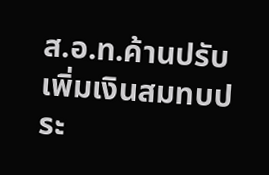ส.อ.ท.ค้านปรับเพิ่มเงินสมทบประ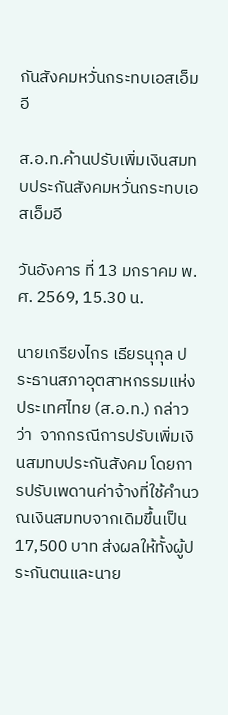กันสังคมหวั่นกระทบเอสเอ็มอี

ส.อ.ท.ค้านปรับเพิ่มเงินสมทบประกันสังคมหวั่นกระทบเอสเอ็มอี

วันอังคาร ที่ 13 มกราคม พ.ศ. 2569, 15.30 น.

นายเกรียงไกร เธียรนุกุล ประธานสภาอุตสาหกรรมแห่งประเทศไทย (ส.อ.ท.) กล่าวว่า  จากกรณีการปรับเพิ่มเงินสมทบประกันสังคม โดยการปรับเพดานค่าจ้างที่ใช้คำนวณเงินสมทบจากเดิมขึ้นเป็น 17,500 บาท ส่งผลให้ทั้งผู้ประกันตนและนาย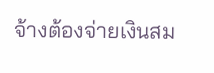จ้างต้องจ่ายเงินสม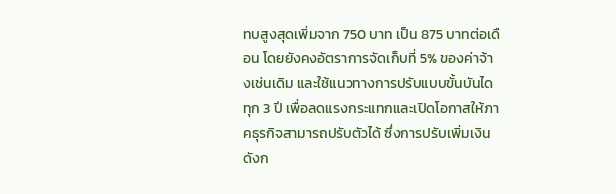ทบสูงสุดเพิ่มจาก 750 บาท เป็น 875 บาทต่อเดือน โดยยังคงอัตราการจัดเก็บที่ 5% ของค่าจ้างเช่นเดิม และใช้แนวทางการปรับแบบขั้นบันไดทุก 3 ปี เพื่อลดแรงกระแทกและเปิดโอกาสให้ภาคธุรกิจสามารถปรับตัวได้ ซึ่งการปรับเพิ่มเงินดังก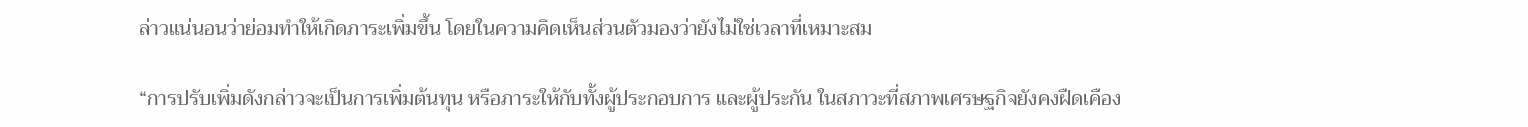ล่าวแน่นอนว่าย่อมทำให้เกิดภาระเพิ่มขึ้น โดยในความคิดเห็นส่วนตัวมองว่ายังไม่ใช่เวลาที่เหมาะสม

“การปรับเพิ่มดังกล่าวจะเป็นการเพิ่มต้นทุน หรือภาระให้กับทั้งผู้ประกอบการ และผู้ประกัน ในสภาวะที่สภาพเศรษฐกิจยังคงฝืดเคือง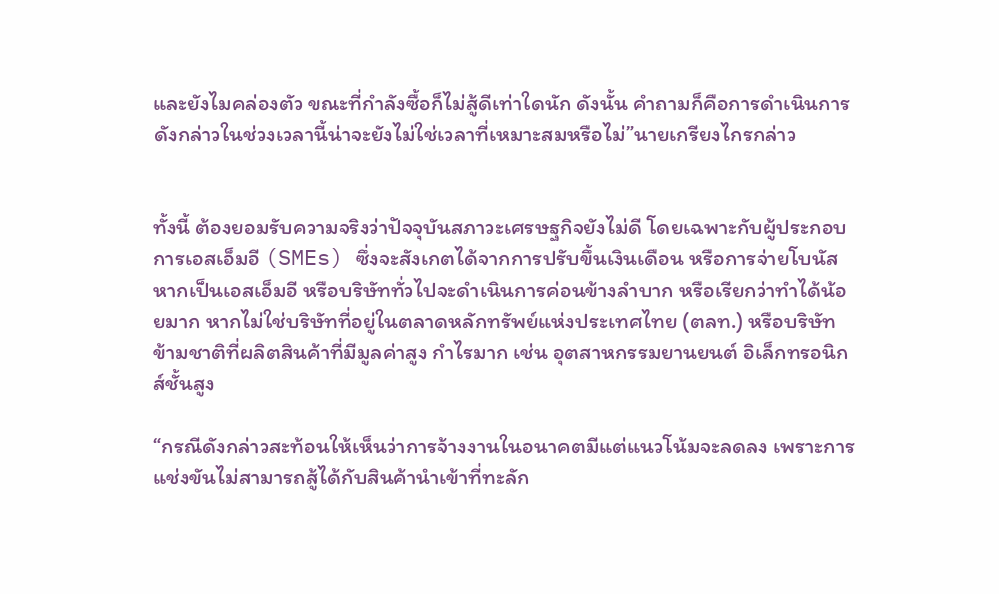และยังไมคล่องตัว ขณะที่กำลังซื้อก็ไม่สู้ดีเท่าใดนัก ดังนั้น คำถามก็คือการดำเนินการดังกล่าวในช่วงเวลานี้น่าจะยังไม่ใช่เวลาที่เหมาะสมหรือไม่”นายเกรียงไกรกล่าว


ทั้งนี้ ต้องยอมรับความจริงว่าปัจจุบันสภาวะเศรษฐกิจยังไม่ดี โดยเฉพาะกับผู้ประกอบการเอสเอ็มอี (SMEs) ซึ่งจะสังเกตได้จากการปรับขึ้นเงินเดือน หรือการจ่ายโบนัส หากเป็นเอสเอ็มอี หรือบริษัททั่วไปจะดำเนินการค่อนข้างลำบาก หรือเรียกว่าทำได้น้อยมาก หากไม่ใช่บริษัทที่อยู่ในตลาดหลักทรัพย์แห่งประเทศไทย (ตลท.) หรือบริษัทข้ามชาติที่ผลิตสินค้าที่มีมูลค่าสูง กำไรมาก เช่น อุตสาหกรรมยานยนต์ อิเล็กทรอนิกส์ชั้นสูง

“กรณีดังกล่าวสะท้อนให้เห็นว่าการจ้างงานในอนาคตมีแต่แนวโน้มจะลดลง เพราะการแช่งขันไม่สามารถสู้ได้กับสินค้านำเข้าที่ทะลัก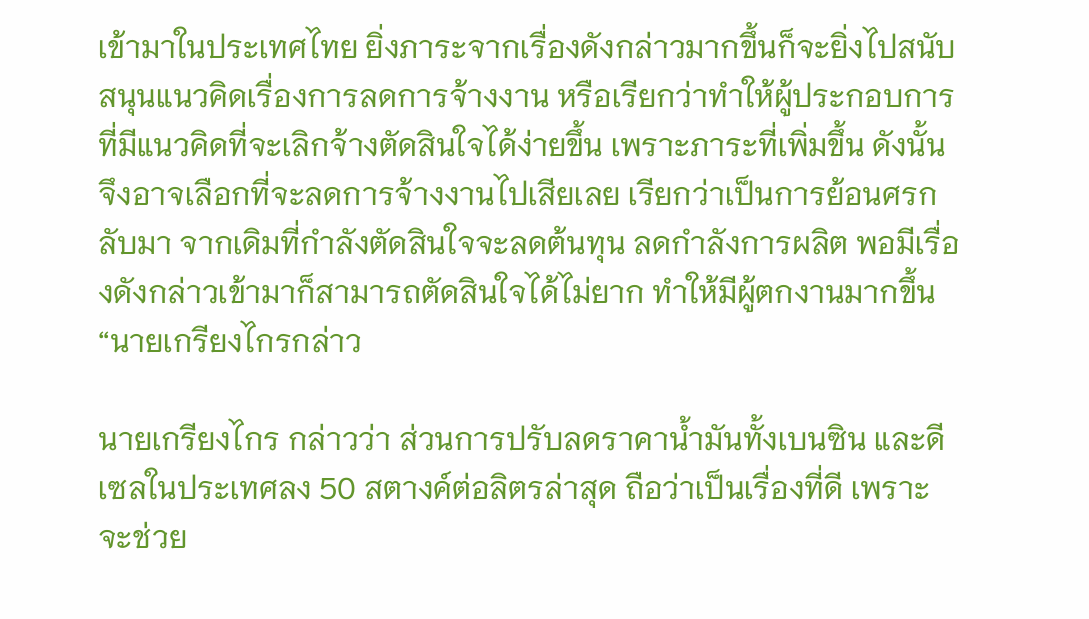เข้ามาในประเทศไทย ยิ่งภาระจากเรื่องดังกล่าวมากขึ้นก็จะยิ่งไปสนับสนุนแนวคิดเรื่องการลดการจ้างงาน หรือเรียกว่าทำให้ผู้ประกอบการที่มีแนวคิดที่จะเลิกจ้างตัดสินใจได้ง่ายขึ้น เพราะภาระที่เพิ่มขึ้น ดังนั้น จึงอาจเลือกที่จะลดการจ้างงานไปเสียเลย เรียกว่าเป็นการย้อนศรกลับมา จากเดิมที่กำลังตัดสินใจจะลดต้นทุน ลดกำลังการผลิต พอมีเรื่องดังกล่าวเข้ามาก็สามารถตัดสินใจได้ไม่ยาก ทำให้มีผู้ตกงานมากขึ้น“นายเกรียงไกรกล่าว

นายเกรียงไกร กล่าวว่า ส่วนการปรับลดราคาน้ำมันทั้งเบนซิน และดีเซลในประเทศลง 50 สตางค์ต่อลิตรล่าสุด ถือว่าเป็นเรื่องที่ดี เพราะจะช่วย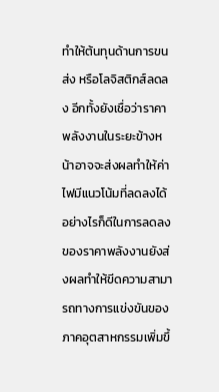ทำให้ต้นทุนด้านการขนส่ง หรือโลจิสติกส์ลดลง อีกทั้งยังเชื่อว่าราคาพลังงานในระยะข้างหน้าอาจจะส่งผลทำให้ค่าไฟมีแนวโน้มที่ลดลงได้ อย่างไรก็ดีในการลดลงของราคาพลังงานยังส่งผลทำให้ขีดความสามารถทางการแข่งขันของภาคอุตสาหกรรมเพิ่มขึ้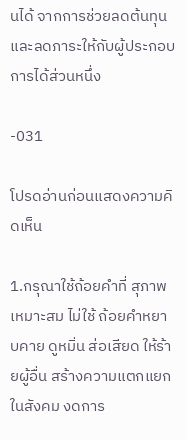นได้ จากการช่วยลดต้นทุน และลดภาระให้กับผู้ประกอบการได้ส่วนหนึ่ง

-031

โปรดอ่านก่อนแสดงความคิดเห็น

1.กรุณาใช้ถ้อยคำที่ สุภาพ เหมาะสม ไม่ใช้ ถ้อยคำหยาบคาย ดูหมิ่น ส่อเสียด ให้ร้ายผู้อื่น สร้างความแตกแยกในสังคม งดการ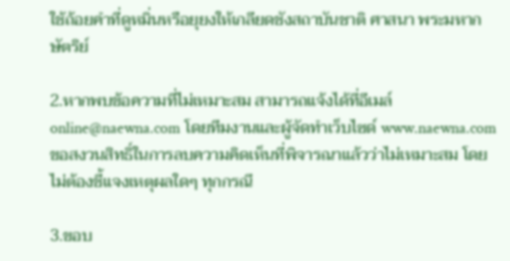ใช้ถ้อยคำที่ดูหมิ่นหรือยุยงให้เกลียดชังสถาบันชาติ ศาสนา พระมหากษัตริย์

2.หากพบข้อความที่ไม่เหมาะสม สามารถแจ้งได้ที่อีเมล์ online@naewna.com โดยทีมงานและผู้จัดทำเว็บไซด์ www.naewna.com ขอสงวนสิทธิ์ในการลบความคิดเห็นที่พิจารณาแล้วว่าไม่เหมาะสม โดยไม่ต้องชี้แจงเหตุผลใดๆ ทุกกรณี

3.ขอบ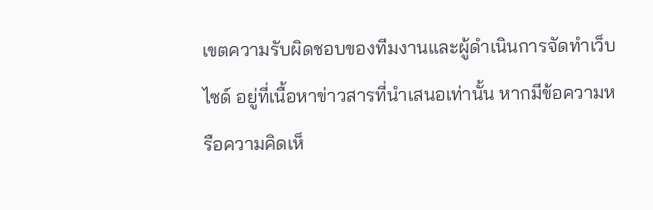เขตความรับผิดชอบของทีมงานและผู้ดำเนินการจัดทำเว็บไซด์ อยู่ที่เนื้อหาข่าวสารที่นำเสนอเท่านั้น หากมีข้อความหรือความคิดเห็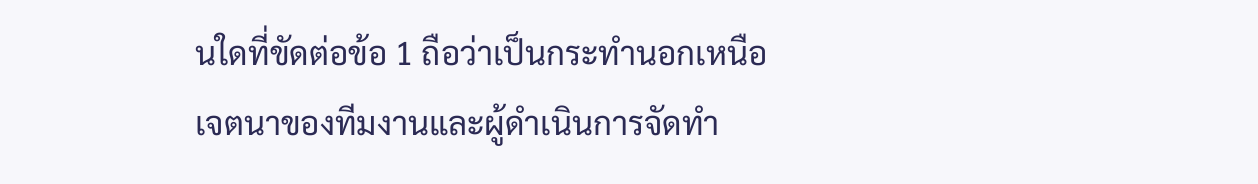นใดที่ขัดต่อข้อ 1 ถือว่าเป็นกระทำนอกเหนือเจตนาของทีมงานและผู้ดำเนินการจัดทำ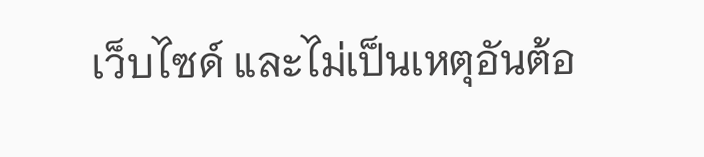เว็บไซด์ และไม่เป็นเหตุอันต้อ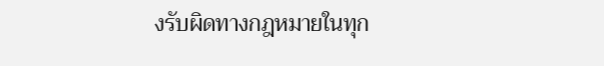งรับผิดทางกฎหมายในทุก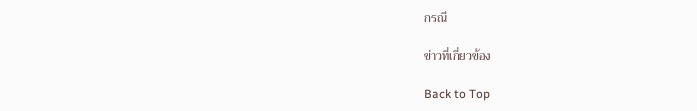กรณี

ข่าวที่เกี่ยวข้อง

Back to Top